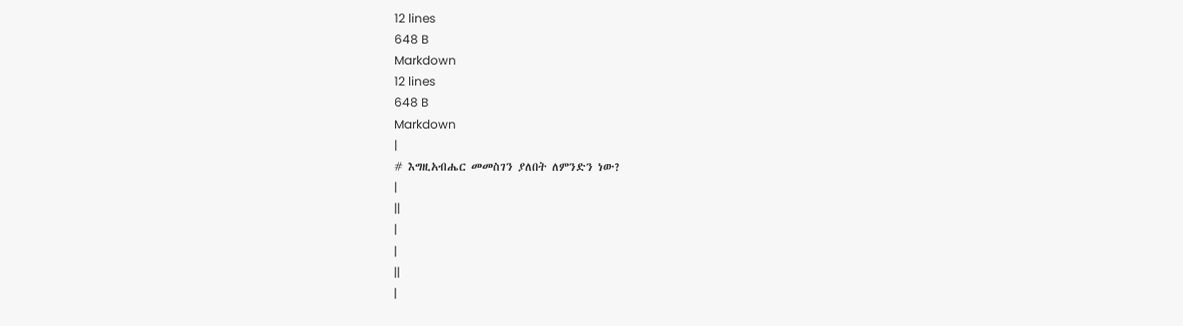12 lines
648 B
Markdown
12 lines
648 B
Markdown
|
# እግዚአብሔር መመስገን ያለበት ለምንድን ነው?
|
||
|
|
||
|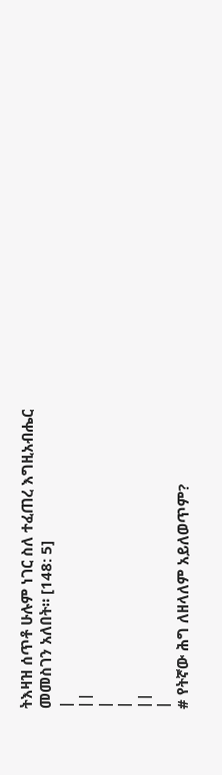ትእዛዝ ሰጥቶ ሁሉም ነገር ስለ ተፈጠረ እግዚአብሔር መመስገን አለበት። [148: 5]
|
||
|
|
||
|
# የትኛው ሕግ ለዘላለም አይለወጥም?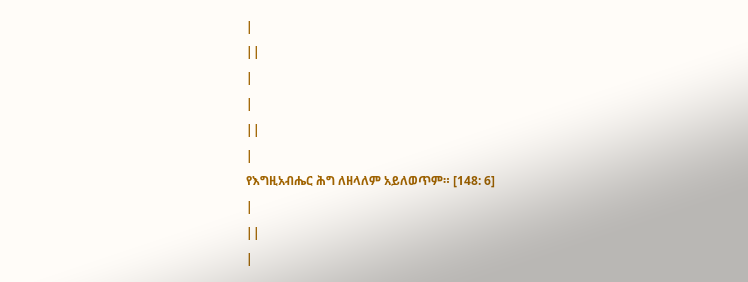|
||
|
|
||
|
የእግዚአብሔር ሕግ ለዘላለም አይለወጥም። [148: 6]
|
||
|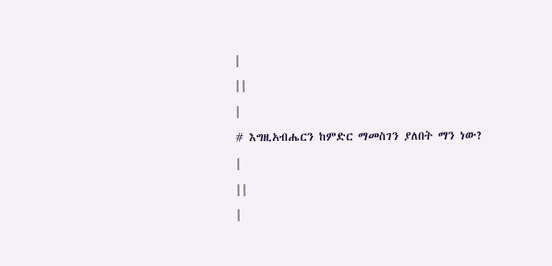|
||
|
# እግዚአብሔርን ከምድር ማመስገን ያለበት ማን ነው?
|
||
|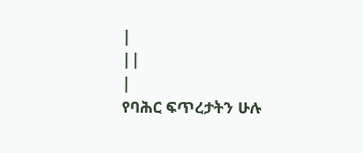|
||
|
የባሕር ፍጥረታትን ሁሉ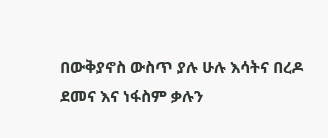በውቅያኖስ ውስጥ ያሉ ሁሉ እሳትና በረዶ ደመና እና ነፋስም ቃሉን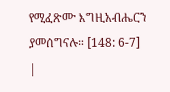የሚፈጽሙ እግዚአብሔርን ያመሰግናሉ። [148: 6-7]
|